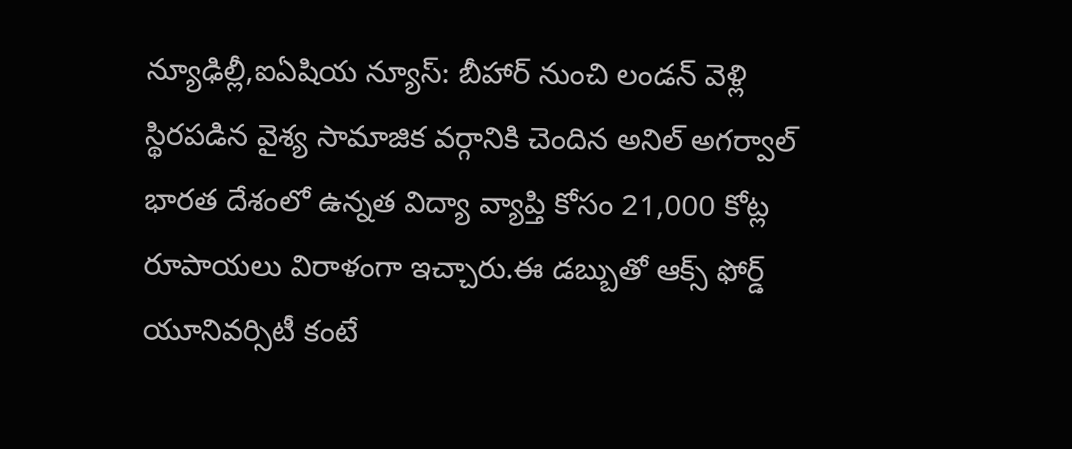న్యూఢిల్లీ,ఐఏషియ న్యూస్: బీహార్ నుంచి లండన్ వెళ్లి స్థిరపడిన వైశ్య సామాజిక వర్గానికి చెందిన అనిల్ అగర్వాల్ భారత దేశంలో ఉన్నత విద్యా వ్యాప్తి కోసం 21,000 కోట్ల రూపాయలు విరాళంగా ఇచ్చారు.ఈ డబ్బుతో ఆక్స్ ఫోర్డ్ యూనివర్సిటీ కంటే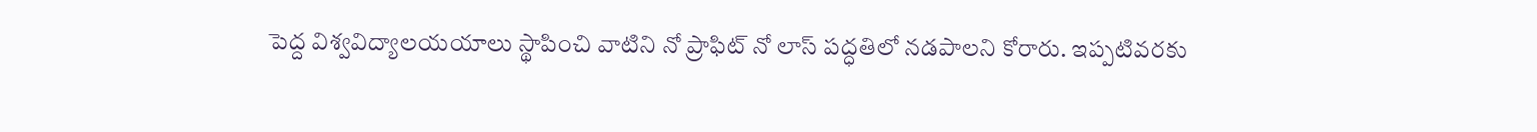పెద్ద విశ్వవిద్యాలయయాలు స్థాపించి వాటిని నో ప్రాఫిట్ నో లాస్ పద్ధతిలో నడపాలని కోరారు. ఇప్పటివరకు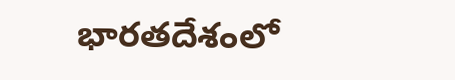భారతదేశంలో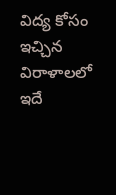విద్య కోసం ఇచ్చిన విరాళాలలో ఇదే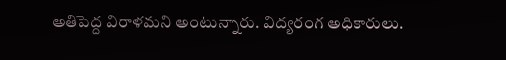అతిపెద్ద విరాళమని అంటున్నారు. విద్యరంగ అధికారులు.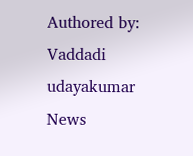Authored by: Vaddadi udayakumar
News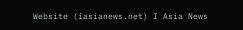Website (iasianews.net) I Asia News